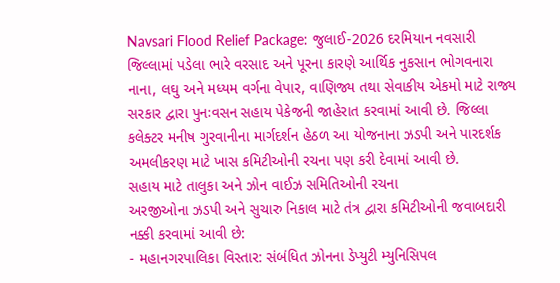Navsari Flood Relief Package: જુલાઈ-2026 દરમિયાન નવસારી જિલ્લામાં પડેલા ભારે વરસાદ અને પૂરના કારણે આર્થિક નુકસાન ભોગવનારા નાના, લઘુ અને મધ્યમ વર્ગના વેપાર, વાણિજ્ય તથા સેવાકીય એકમો માટે રાજ્ય સરકાર દ્વારા પુનઃવસન સહાય પેકેજની જાહેરાત કરવામાં આવી છે. જિલ્લા કલેક્ટર મનીષ ગુરવાનીના માર્ગદર્શન હેઠળ આ યોજનાના ઝડપી અને પારદર્શક અમલીકરણ માટે ખાસ કમિટીઓની રચના પણ કરી દેવામાં આવી છે.
સહાય માટે તાલુકા અને ઝોન વાઈઝ સમિતિઓની રચના
અરજીઓના ઝડપી અને સુચારુ નિકાલ માટે તંત્ર દ્વારા કમિટીઓની જવાબદારી નક્કી કરવામાં આવી છે:
- મહાનગરપાલિકા વિસ્તાર: સંબંધિત ઝોનના ડેપ્યુટી મ્યુનિસિપલ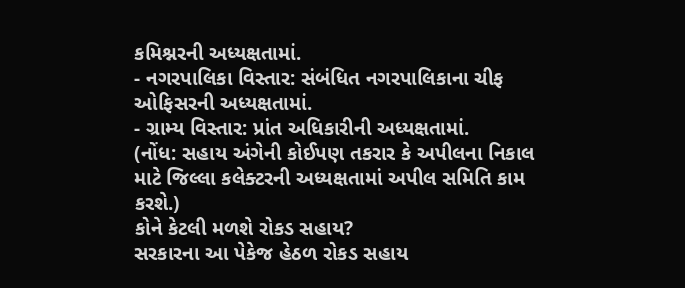કમિશ્નરની અધ્યક્ષતામાં.
- નગરપાલિકા વિસ્તાર: સંબંધિત નગરપાલિકાના ચીફ ઓફિસરની અધ્યક્ષતામાં.
- ગ્રામ્ય વિસ્તાર: પ્રાંત અધિકારીની અધ્યક્ષતામાં.
(નોંધ: સહાય અંગેની કોઈપણ તકરાર કે અપીલના નિકાલ માટે જિલ્લા કલેક્ટરની અધ્યક્ષતામાં અપીલ સમિતિ કામ કરશે.)
કોને કેટલી મળશે રોકડ સહાય?
સરકારના આ પેકેજ હેઠળ રોકડ સહાય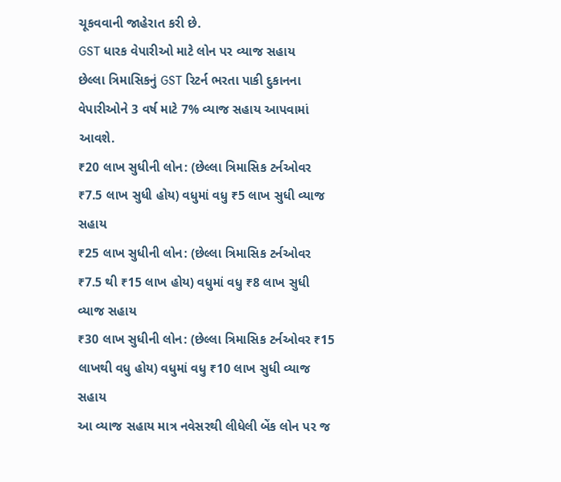ચૂકવવાની જાહેરાત કરી છે.
GST ધારક વેપારીઓ માટે લોન પર વ્યાજ સહાય
છેલ્લા ત્રિમાસિકનું GST રિટર્ન ભરતા પાકી દુકાનના વેપારીઓને 3 વર્ષ માટે 7% વ્યાજ સહાય આપવામાં આવશે.
₹20 લાખ સુધીની લોન: (છેલ્લા ત્રિમાસિક ટર્નઓવર ₹7.5 લાખ સુધી હોય) વધુમાં વધુ ₹5 લાખ સુધી વ્યાજ સહાય
₹25 લાખ સુધીની લોન: (છેલ્લા ત્રિમાસિક ટર્નઓવર ₹7.5 થી ₹15 લાખ હોય) વધુમાં વધુ ₹8 લાખ સુધી વ્યાજ સહાય
₹30 લાખ સુધીની લોન: (છેલ્લા ત્રિમાસિક ટર્નઓવર ₹15 લાખથી વધુ હોય) વધુમાં વધુ ₹10 લાખ સુધી વ્યાજ સહાય
આ વ્યાજ સહાય માત્ર નવેસરથી લીધેલી બેંક લોન પર જ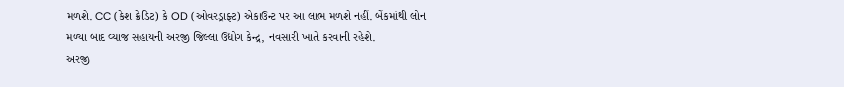મળશે. CC (કેશ ક્રેડિટ) કે OD (ઓવરડ્રાફ્ટ) એકાઉન્ટ પર આ લાભ મળશે નહીં. બેંકમાંથી લોન મળ્યા બાદ વ્યાજ સહાયની અરજી જિલ્લા ઉદ્યોગ કેન્દ્ર, નવસારી ખાતે કરવાની રહેશે.
અરજી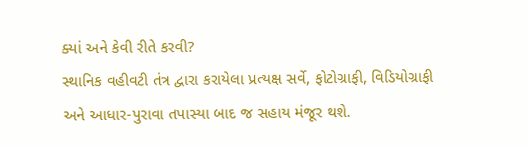ક્યાં અને કેવી રીતે કરવી?
સ્થાનિક વહીવટી તંત્ર દ્વારા કરાયેલા પ્રત્યક્ષ સર્વે, ફોટોગ્રાફી, વિડિયોગ્રાફી અને આધાર-પુરાવા તપાસ્યા બાદ જ સહાય મંજૂર થશે.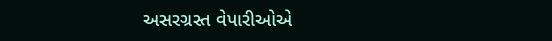અસરગ્રસ્ત વેપારીઓએ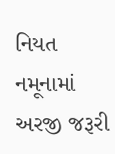નિયત નમૂનામાં અરજી જરૂરી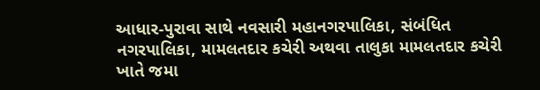આધાર-પુરાવા સાથે નવસારી મહાનગરપાલિકા, સંબંધિત નગરપાલિકા, મામલતદાર કચેરી અથવા તાલુકા મામલતદાર કચેરી ખાતે જમા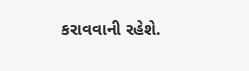કરાવવાની રહેશે.